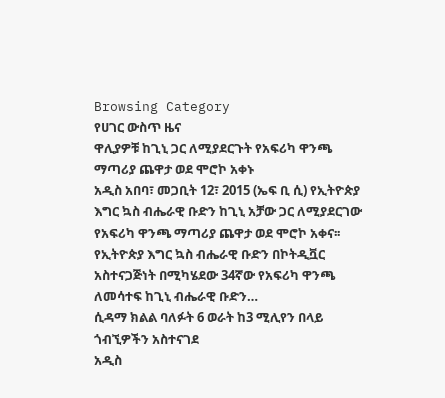Browsing Category
የሀገር ውስጥ ዜና
ዋሊያዎቹ ከጊኒ ጋር ለሚያደርጉት የአፍሪካ ዋንጫ ማጣሪያ ጨዋታ ወደ ሞሮኮ አቀኑ
አዲስ አበባ፣ መጋቢት 12፣ 2015 (ኤፍ ቢ ሲ) የኢትዮጵያ እግር ኳስ ብሔራዊ ቡድን ከጊኒ አቻው ጋር ለሚያደርገው የአፍሪካ ዋንጫ ማጣሪያ ጨዋታ ወደ ሞሮኮ አቀና፡፡
የኢትዮጵያ እግር ኳስ ብሔራዊ ቡድን በኮትዲቯር አስተናጋጅነት በሚካሄደው 34ኛው የአፍሪካ ዋንጫ ለመሳተፍ ከጊኒ ብሔራዊ ቡድን…
ሲዳማ ክልል ባለፉት 6 ወራት ከ3 ሚሊየን በላይ ጎብኚዎችን አስተናገደ
አዲስ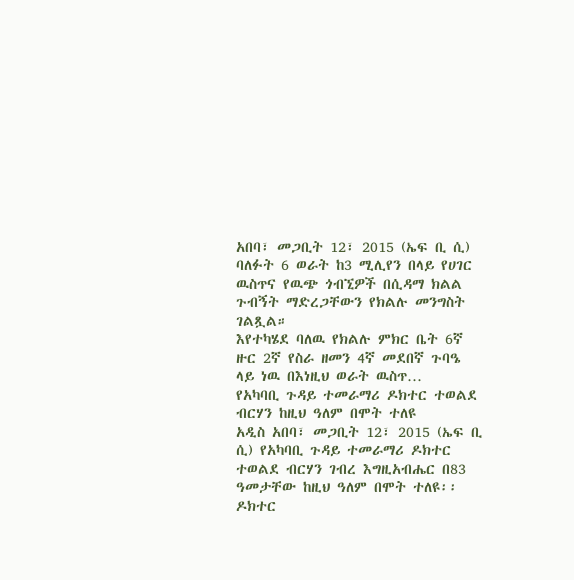አበባ፣ መጋቢት 12፣ 2015 (ኤፍ ቢ ሲ) ባለፉት 6 ወራት ከ3 ሚሊየን በላይ የሀገር ዉስጥና የዉጭ ጎብኚዎች በሲዳማ ክልል ጉብኝት ማድረጋቸውን የክልሉ መንግስት ገልጿል።
እየተካሄደ ባለዉ የክልሉ ምክር ቤት 6ኛ ዙር 2ኛ የስራ ዘመን 4ኛ መደበኛ ጉባዔ ላይ ነዉ በእነዚህ ወራት ዉስጥ…
የአካባቢ ጉዳይ ተመራማሪ ዶክተር ተወልደ ብርሃን ከዚህ ዓለም በሞት ተለዩ
አዲስ አበባ፣ መጋቢት 12፣ 2015 (ኤፍ ቢ ሲ) የአካባቢ ጉዳይ ተመራማሪ ዶክተር ተወልደ ብርሃን ገብረ እግዚአብሔር በ83 ዓመታቸው ከዚህ ዓለም በሞት ተለዩ፡፡
ዶክተር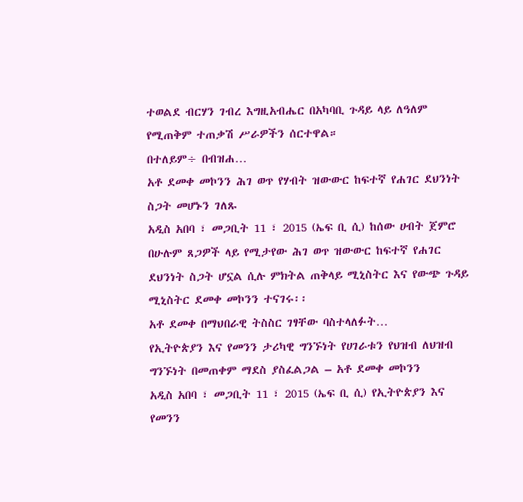ተወልደ ብርሃን ገብረ እግዚአብሔር በአካባቢ ጉዳይ ላይ ለዓለም የሚጠቅም ተጠቃሽ ሥራዎችን ሰርተዋል።
በተለይም÷ በብዝሐ…
አቶ ደመቀ መኮንን ሕገ ወጥ የሃብት ዝውውር ከፍተኛ የሐገር ደህንነት ስጋት መሆኑን ገለጹ
አዲስ አበባ ፣ መጋቢት 11 ፣ 2015 (ኤፍ ቢ ሲ) ከሰው ሀብት ጀምሮ በሁሉም ጸጋዎች ላይ የሚታየው ሕገ ወጥ ዝውውር ከፍተኛ የሐገር ደህንነት ስጋት ሆኗል ሲሉ ምክትል ጠቅላይ ሚኒስትር እና የውጭ ጉዳይ ሚኒስትር ደመቀ መኮንን ተናገሩ፡፡
አቶ ደመቀ በማህበራዊ ትስስር ገፃቸው ባስተላለፉት…
የኢትዮጵያን እና የመንን ታሪካዊ ግንኙነት የሀገራቱን የህዝብ ለህዝብ ግንኙነት በመጠቀም ማደስ ያስፈልጋል – አቶ ደመቀ መኮንን
አዲስ አበባ ፣ መጋቢት 11 ፣ 2015 (ኤፍ ቢ ሲ) የኢትዮጵያን እና የመንን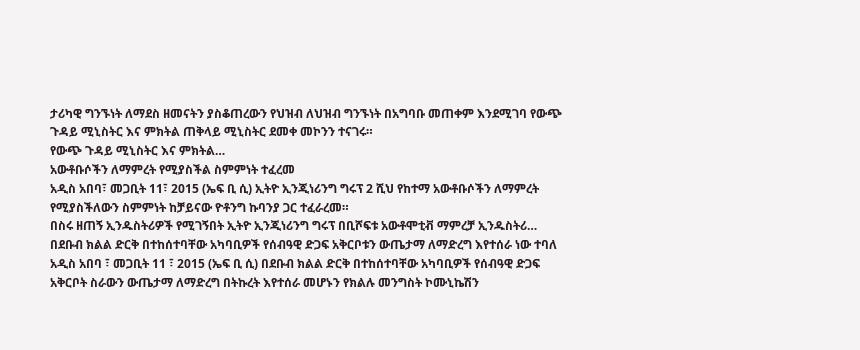ታሪካዊ ግንኙነት ለማደስ ዘመናትን ያስቆጠረውን የህዝብ ለህዝብ ግንኙነት በአግባቡ መጠቀም እንደሚገባ የውጭ ጉዳይ ሚኒስትር እና ምክትል ጠቅላይ ሚኒስትር ደመቀ መኮንን ተናገሩ።
የውጭ ጉዳይ ሚኒስትር እና ምክትል…
አውቶቡሶችን ለማምረት የሚያስችል ስምምነት ተፈረመ
አዲስ አበባ፣ መጋቢት 11፣ 2015 (ኤፍ ቢ ሲ) ኢትዮ ኢንጂነሪንግ ግሩፕ 2 ሺህ የከተማ አውቶቡሶችን ለማምረት የሚያስችለውን ስምምነት ከቻይናው ዮቶንግ ኩባንያ ጋር ተፈራረመ።
በስሩ ዘጠኝ ኢንዱስትሪዎች የሚገኝበት ኢትዮ ኢንጂነሪንግ ግሩፕ በቢሾፍቱ አውቶሞቲቭ ማምረቻ ኢንዱስትሪ…
በደቡብ ክልል ድርቅ በተከሰተባቸው አካባቢዎች የሰብዓዊ ድጋፍ አቅርቦቱን ውጤታማ ለማድረግ እየተሰራ ነው ተባለ
አዲስ አበባ ፣ መጋቢት 11 ፣ 2015 (ኤፍ ቢ ሲ) በደቡብ ክልል ድርቅ በተከሰተባቸው አካባቢዎች የሰብዓዊ ድጋፍ አቅርቦት ስራውን ውጤታማ ለማድረግ በትኩረት እየተሰራ መሆኑን የክልሉ መንግስት ኮሙኒኬሽን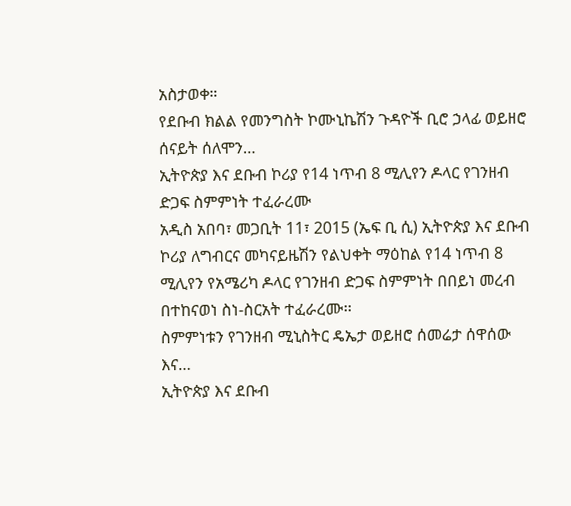አስታወቀ።
የደቡብ ክልል የመንግስት ኮሙኒኬሽን ጉዳዮች ቢሮ ኃላፊ ወይዘሮ ሰናይት ሰለሞን…
ኢትዮጵያ እና ደቡብ ኮሪያ የ14 ነጥብ 8 ሚሊየን ዶላር የገንዘብ ድጋፍ ስምምነት ተፈራረሙ
አዲስ አበባ፣ መጋቢት 11፣ 2015 (ኤፍ ቢ ሲ) ኢትዮጵያ እና ደቡብ ኮሪያ ለግብርና መካናይዜሽን የልህቀት ማዕከል የ14 ነጥብ 8 ሚሊየን የአሜሪካ ዶላር የገንዘብ ድጋፍ ስምምነት በበይነ መረብ በተከናወነ ስነ-ስርአት ተፈራረሙ፡፡
ስምምነቱን የገንዘብ ሚኒስትር ዴኤታ ወይዘሮ ሰመሬታ ሰዋሰው እና…
ኢትዮጵያ እና ደቡብ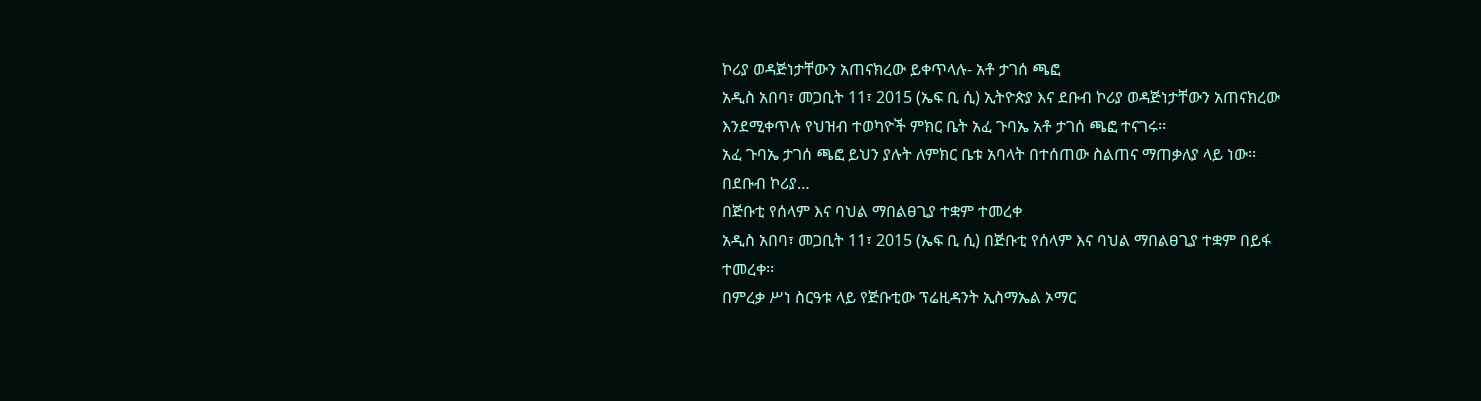ኮሪያ ወዳጅነታቸውን አጠናክረው ይቀጥላሉ- አቶ ታገሰ ጫፎ
አዲስ አበባ፣ መጋቢት 11፣ 2015 (ኤፍ ቢ ሲ) ኢትዮጵያ እና ደቡብ ኮሪያ ወዳጅነታቸውን አጠናክረው እንደሚቀጥሉ የህዝብ ተወካዮች ምክር ቤት አፈ ጉባኤ አቶ ታገሰ ጫፎ ተናገሩ፡፡
አፈ ጉባኤ ታገሰ ጫፎ ይህን ያሉት ለምክር ቤቱ አባላት በተሰጠው ስልጠና ማጠቃለያ ላይ ነው፡፡
በደቡብ ኮሪያ…
በጅቡቲ የሰላም እና ባህል ማበልፀጊያ ተቋም ተመረቀ
አዲስ አበባ፣ መጋቢት 11፣ 2015 (ኤፍ ቢ ሲ) በጅቡቲ የሰላም እና ባህል ማበልፀጊያ ተቋም በይፋ ተመረቀ፡፡
በምረቃ ሥነ ስርዓቱ ላይ የጅቡቲው ፕሬዚዳንት ኢስማኤል ኦማር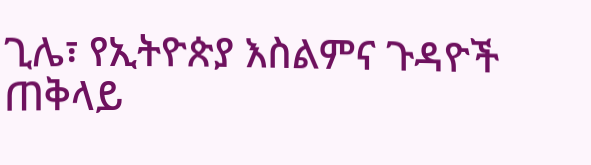ጊሌ፣ የኢትዮጵያ እስልምና ጉዳዮች ጠቅላይ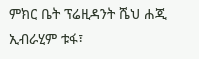ምክር ቤት ፕሬዚዳንት ሼህ ሐጂ ኢብራሂም ቱፋ፣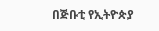በጅቡቲ የኢትዮጵያ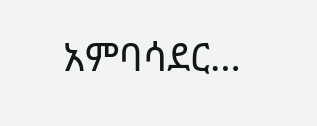አምባሳደር…